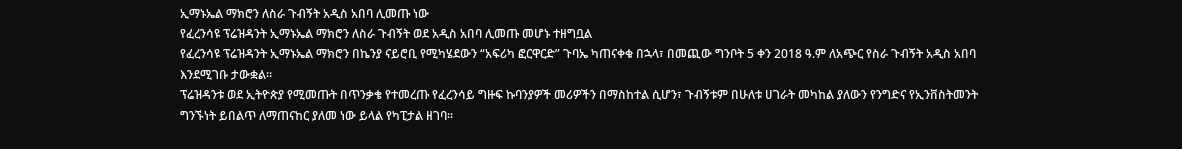ኢማኑኤል ማክሮን ለስራ ጉብኝት አዲስ አበባ ሊመጡ ነው
የፈረንሳዩ ፕሬዝዳንት ኢማኑኤል ማክሮን ለስራ ጉብኝት ወደ አዲስ አበባ ሊመጡ መሆኑ ተዘግቧል
የፈረንሳዩ ፕሬዝዳንት ኢማኑኤል ማክሮን በኬንያ ናይሮቢ የሚካሄደውን “አፍሪካ ፎርዋርድ” ጉባኤ ካጠናቀቁ በኋላ፣ በመጪው ግንቦት 5 ቀን 2018 ዓ.ም ለአጭር የስራ ጉብኝት አዲስ አበባ እንደሚገቡ ታውቋል።
ፕሬዝዳንቱ ወደ ኢትዮጵያ የሚመጡት በጥንቃቄ የተመረጡ የፈረንሳይ ግዙፍ ኩባንያዎች መሪዎችን በማስከተል ሲሆን፣ ጉብኝቱም በሁለቱ ሀገራት መካከል ያለውን የንግድና የኢንቨስትመንት ግንኙነት ይበልጥ ለማጠናከር ያለመ ነው ይላል የካፒታል ዘገባ።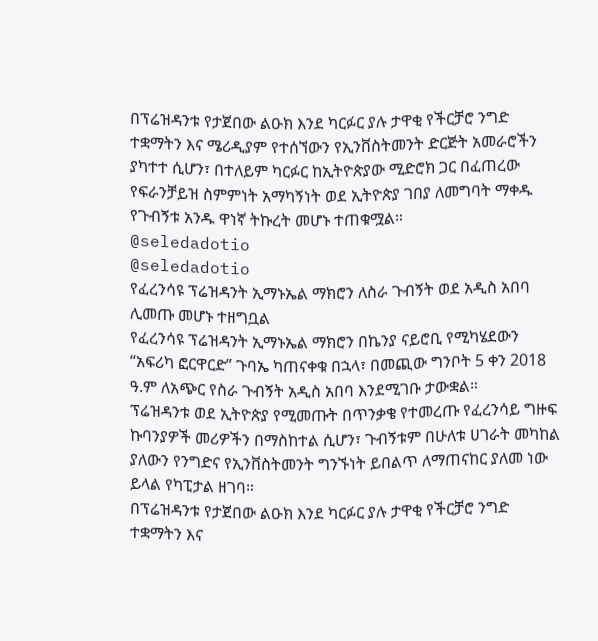በፕሬዝዳንቱ የታጀበው ልዑክ እንደ ካርፉር ያሉ ታዋቂ የችርቻሮ ንግድ ተቋማትን እና ሜሪዲያም የተሰኘውን የኢንቨስትመንት ድርጅት አመራሮችን ያካተተ ሲሆን፣ በተለይም ካርፉር ከኢትዮጵያው ሚድሮክ ጋር በፈጠረው የፍራንቻይዝ ስምምነት አማካኝነት ወደ ኢትዮጵያ ገበያ ለመግባት ማቀዱ የጉብኝቱ አንዱ ዋነኛ ትኩረት መሆኑ ተጠቁሟል።
@seledadotio
@seledadotio
የፈረንሳዩ ፕሬዝዳንት ኢማኑኤል ማክሮን ለስራ ጉብኝት ወደ አዲስ አበባ ሊመጡ መሆኑ ተዘግቧል
የፈረንሳዩ ፕሬዝዳንት ኢማኑኤል ማክሮን በኬንያ ናይሮቢ የሚካሄደውን “አፍሪካ ፎርዋርድ” ጉባኤ ካጠናቀቁ በኋላ፣ በመጪው ግንቦት 5 ቀን 2018 ዓ.ም ለአጭር የስራ ጉብኝት አዲስ አበባ እንደሚገቡ ታውቋል።
ፕሬዝዳንቱ ወደ ኢትዮጵያ የሚመጡት በጥንቃቄ የተመረጡ የፈረንሳይ ግዙፍ ኩባንያዎች መሪዎችን በማስከተል ሲሆን፣ ጉብኝቱም በሁለቱ ሀገራት መካከል ያለውን የንግድና የኢንቨስትመንት ግንኙነት ይበልጥ ለማጠናከር ያለመ ነው ይላል የካፒታል ዘገባ።
በፕሬዝዳንቱ የታጀበው ልዑክ እንደ ካርፉር ያሉ ታዋቂ የችርቻሮ ንግድ ተቋማትን እና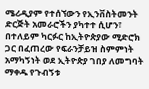ሜሪዲያም የተሰኘውን የኢንቨስትመንት ድርጅት አመራሮችን ያካተተ ሲሆን፣ በተለይም ካርፉር ከኢትዮጵያው ሚድሮክ ጋር በፈጠረው የፍራንቻይዝ ስምምነት አማካኝነት ወደ ኢትዮጵያ ገበያ ለመግባት ማቀዱ የጉብኝቱ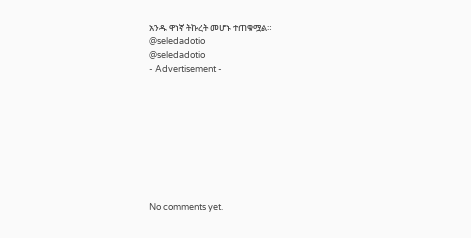አንዱ ዋነኛ ትኩረት መሆኑ ተጠቁሟል።
@seledadotio
@seledadotio
- Advertisement -









No comments yet.